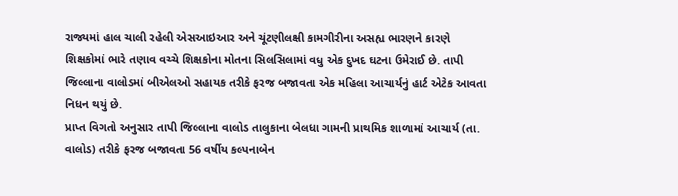રાજ્યમાં હાલ ચાલી રહેલી એસઆઇઆર અને ચૂંટણીલક્ષી કામગીરીના અસહ્ય ભારણને કારણે શિક્ષકોમાં ભારે તણાવ વચ્ચે શિક્ષકોના મોતના સિલસિલામાં વધુ એક દુખદ ઘટના ઉમેરાઈ છે. તાપી જિલ્લાના વાલોડમાં બીએલઓ સહાયક તરીકે ફરજ બજાવતા એક મહિલા આચાર્યનું હાર્ટ એટેક આવતા નિધન થયું છે.
પ્રાપ્ત વિગતો અનુસાર તાપી જિલ્લાના વાલોડ તાલુકાના બેલધા ગામની પ્રાથમિક શાળામાં આચાર્ય (તા. વાલોડ) તરીકે ફરજ બજાવતા 56 વર્ષીય કલ્પનાબેન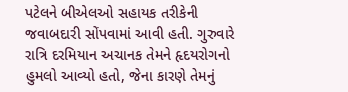પટેલને બીએલઓ સહાયક તરીકેની જવાબદારી સોંપવામાં આવી હતી. ગુરુવારે રાત્રિ દરમિયાન અચાનક તેમને હૃદયરોગનો હુમલો આવ્યો હતો, જેના કારણે તેમનું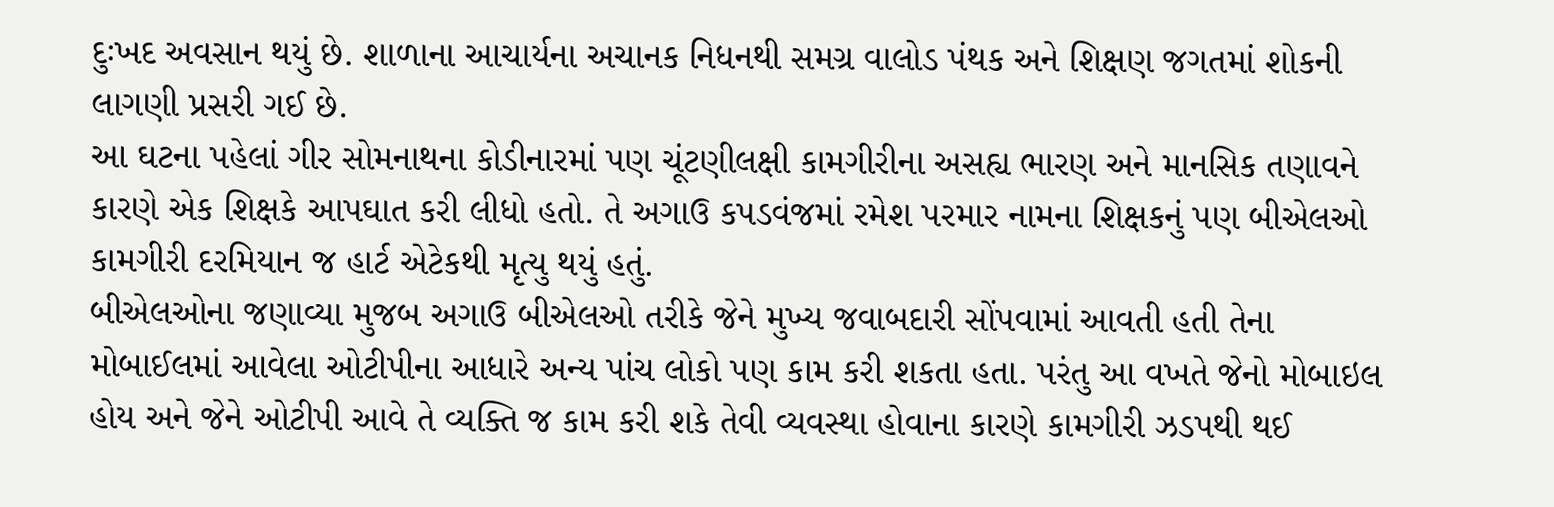દુઃખદ અવસાન થયું છે. શાળાના આચાર્યના અચાનક નિધનથી સમગ્ર વાલોડ પંથક અને શિક્ષણ જગતમાં શોકની લાગણી પ્રસરી ગઈ છે.
આ ઘટના પહેલાં ગીર સોમનાથના કોડીનારમાં પણ ચૂંટણીલક્ષી કામગીરીના અસહ્ય ભારણ અને માનસિક તણાવને કારણે એક શિક્ષકે આપઘાત કરી લીધો હતો. તે અગાઉ કપડવંજમાં રમેશ પરમાર નામના શિક્ષકનું પણ બીએલઓ કામગીરી દરમિયાન જ હાર્ટ એટેકથી મૃત્યુ થયું હતું.
બીએલઓના જણાવ્યા મુજબ અગાઉ બીએલઓ તરીકે જેને મુખ્ય જવાબદારી સોંપવામાં આવતી હતી તેના મોબાઈલમાં આવેલા ઓટીપીના આધારે અન્ય પાંચ લોકો પણ કામ કરી શકતા હતા. પરંતુ આ વખતે જેનો મોબાઇલ હોય અને જેને ઓટીપી આવે તે વ્યક્તિ જ કામ કરી શકે તેવી વ્યવસ્થા હોવાના કારણે કામગીરી ઝડપથી થઈ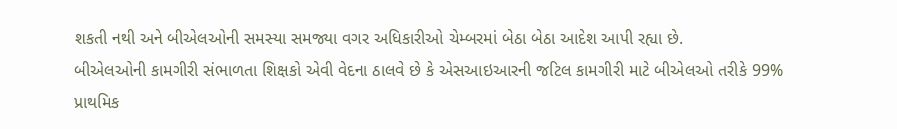શકતી નથી અને બીએલઓની સમસ્યા સમજ્યા વગર અધિકારીઓ ચેમ્બરમાં બેઠા બેઠા આદેશ આપી રહ્યા છે.
બીએલઓની કામગીરી સંભાળતા શિક્ષકો એવી વેદના ઠાલવે છે કે એસઆઇઆરની જટિલ કામગીરી માટે બીએલઓ તરીકે 99% પ્રાથમિક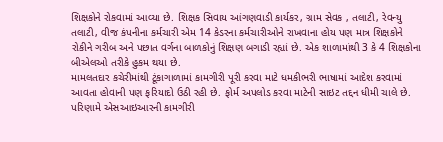શિક્ષકોને રોકવામાં આવ્યા છે. શિક્ષક સિવાય આંગણવાડી કાર્યકર, ગ્રામ સેવક , તલાટી, રેવન્યુ તલાટી, વીજ કંપનીના કર્મચારી એમ 14 કેડરના કર્મચારીઓને રાખવાના હોય પણ માત્ર શિક્ષકોને રોકીને ગરીબ અને પછાત વર્ગના બાળકોનું શિક્ષણ બગાડી રહ્યાં છે. એક શાળામાંથી 3 કે 4 શિક્ષકોના બીએલઓ તરીકે હુકમ થયા છે.
મામલતદાર કચેરીમાંથી ટૂંકાગાળામાં કામગીરી પૂરી કરવા માટે ધમકીભરી ભાષામાં આદેશ કરવામાં આવતા હોવાની પણ ફરિયાદો ઉઠી રહી છે. ફોર્મ અપલોડ કરવા માટેની સાઇટ તદ્દન ધીમી ચાલે છે. પરિણામે એસઆઇઆરની કામગીરી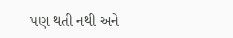પણ થતી નથી અને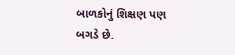બાળકોનું શિક્ષણ પણ બગડે છે.